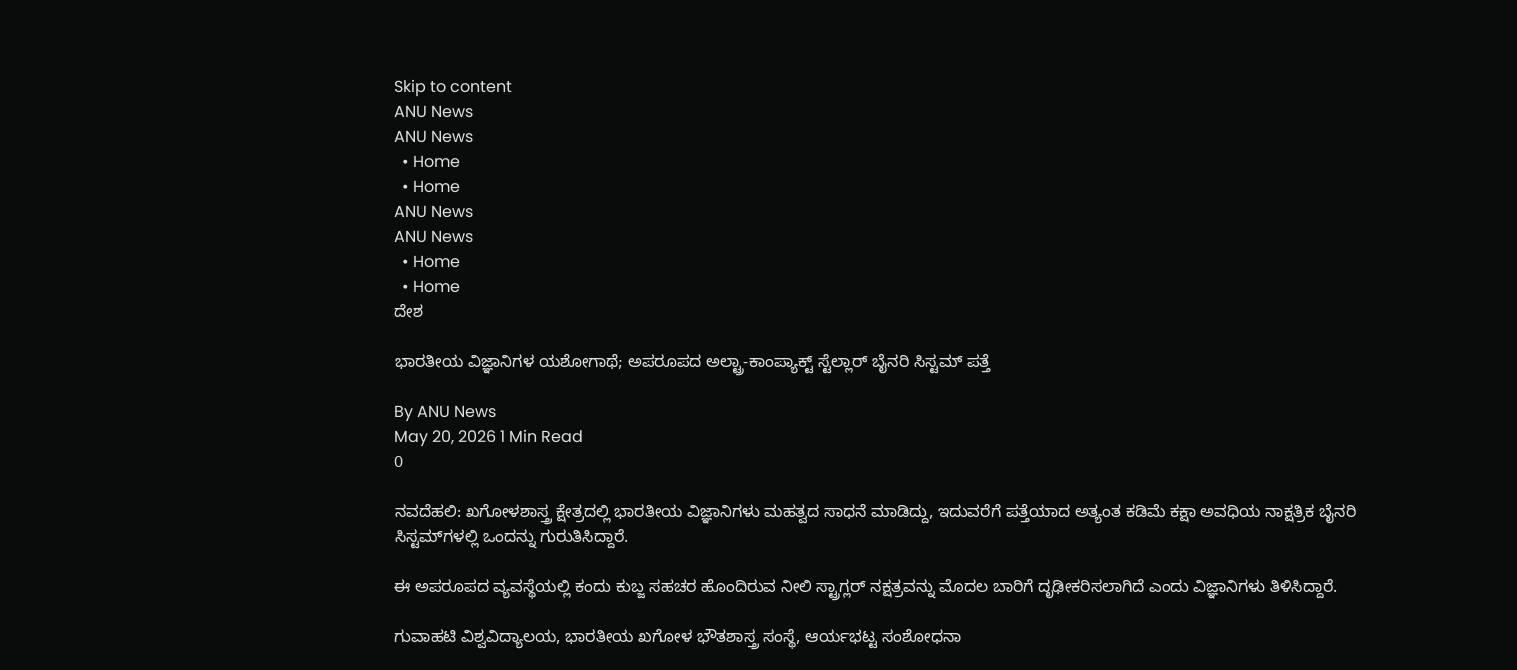Skip to content
ANU News
ANU News
  • Home
  • Home
ANU News
ANU News
  • Home
  • Home
ದೇಶ

ಭಾರತೀಯ ವಿಜ್ಞಾನಿಗಳ ಯಶೋಗಾಥೆ; ಅಪರೂಪದ ಅಲ್ಟ್ರಾ-ಕಾಂಪ್ಯಾಕ್ಟ್ ಸ್ಟೆಲ್ಲಾರ್ ಬೈನರಿ ಸಿಸ್ಟಮ್ ಪತ್ತೆ

By ANU News
May 20, 2026 1 Min Read
0

ನವದೆಹಲಿ: ಖಗೋಳಶಾಸ್ತ್ರ ಕ್ಷೇತ್ರದಲ್ಲಿ ಭಾರತೀಯ ವಿಜ್ಞಾನಿಗಳು ಮಹತ್ವದ ಸಾಧನೆ ಮಾಡಿದ್ದು, ಇದುವರೆಗೆ ಪತ್ತೆಯಾದ ಅತ್ಯಂತ ಕಡಿಮೆ ಕಕ್ಷಾ ಅವಧಿಯ ನಾಕ್ಷತ್ರಿಕ ಬೈನರಿ ಸಿಸ್ಟಮ್‌ಗಳಲ್ಲಿ ಒಂದನ್ನು ಗುರುತಿಸಿದ್ದಾರೆ.

ಈ ಅಪರೂಪದ ವ್ಯವಸ್ಥೆಯಲ್ಲಿ ಕಂದು ಕುಬ್ಜ ಸಹಚರ ಹೊಂದಿರುವ ನೀಲಿ ಸ್ಟ್ರಾಗ್ಲರ್ ನಕ್ಷತ್ರವನ್ನು ಮೊದಲ ಬಾರಿಗೆ ದೃಢೀಕರಿಸಲಾಗಿದೆ ಎಂದು ವಿಜ್ಞಾನಿಗಳು ತಿಳಿಸಿದ್ದಾರೆ.

ಗುವಾಹಟಿ ವಿಶ್ವವಿದ್ಯಾಲಯ, ಭಾರತೀಯ ಖಗೋಳ ಭೌತಶಾಸ್ತ್ರ ಸಂಸ್ಥೆ, ಆರ್ಯಭಟ್ಟ ಸಂಶೋಧನಾ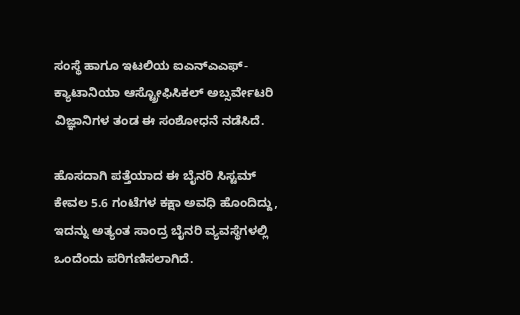ಸಂಸ್ಥೆ ಹಾಗೂ ಇಟಲಿಯ ಐಎನ್‌ಎಎಫ್-ಕ್ಯಾಟಾನಿಯಾ ಆಸ್ಟ್ರೋಫಿಸಿಕಲ್ ಅಬ್ಸರ್ವೇಟರಿ ವಿಜ್ಞಾನಿಗಳ ತಂಡ ಈ ಸಂಶೋಧನೆ ನಡೆಸಿದೆ.

ಹೊಸದಾಗಿ ಪತ್ತೆಯಾದ ಈ ಬೈನರಿ ಸಿಸ್ಟಮ್ ಕೇವಲ 5.6 ಗಂಟೆಗಳ ಕಕ್ಷಾ ಅವಧಿ ಹೊಂದಿದ್ದು, ಇದನ್ನು ಅತ್ಯಂತ ಸಾಂದ್ರ ಬೈನರಿ ವ್ಯವಸ್ಥೆಗಳಲ್ಲಿ ಒಂದೆಂದು ಪರಿಗಣಿಸಲಾಗಿದೆ.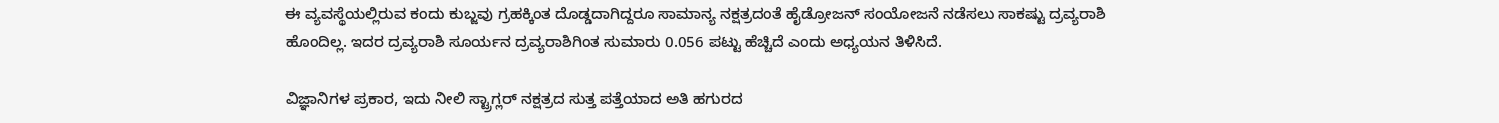ಈ ವ್ಯವಸ್ಥೆಯಲ್ಲಿರುವ ಕಂದು ಕುಬ್ಜವು ಗ್ರಹಕ್ಕಿಂತ ದೊಡ್ಡದಾಗಿದ್ದರೂ ಸಾಮಾನ್ಯ ನಕ್ಷತ್ರದಂತೆ ಹೈಡ್ರೋಜನ್ ಸಂಯೋಜನೆ ನಡೆಸಲು ಸಾಕಷ್ಟು ದ್ರವ್ಯರಾಶಿ ಹೊಂದಿಲ್ಲ. ಇದರ ದ್ರವ್ಯರಾಶಿ ಸೂರ್ಯನ ದ್ರವ್ಯರಾಶಿಗಿಂತ ಸುಮಾರು 0.056 ಪಟ್ಟು ಹೆಚ್ಚಿದೆ ಎಂದು ಅಧ್ಯಯನ ತಿಳಿಸಿದೆ.

ವಿಜ್ಞಾನಿಗಳ ಪ್ರಕಾರ, ಇದು ನೀಲಿ ಸ್ಟ್ರಾಗ್ಲರ್ ನಕ್ಷತ್ರದ ಸುತ್ತ ಪತ್ತೆಯಾದ ಅತಿ ಹಗುರದ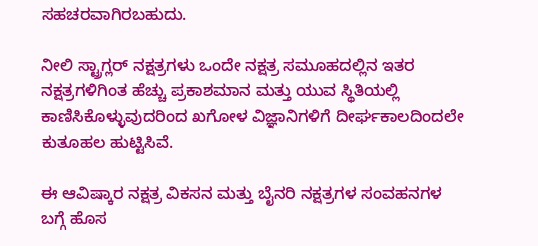ಸಹಚರವಾಗಿರಬಹುದು.

ನೀಲಿ ಸ್ಟ್ರಾಗ್ಲರ್ ನಕ್ಷತ್ರಗಳು ಒಂದೇ ನಕ್ಷತ್ರ ಸಮೂಹದಲ್ಲಿನ ಇತರ ನಕ್ಷತ್ರಗಳಿಗಿಂತ ಹೆಚ್ಚು ಪ್ರಕಾಶಮಾನ ಮತ್ತು ಯುವ ಸ್ಥಿತಿಯಲ್ಲಿ ಕಾಣಿಸಿಕೊಳ್ಳುವುದರಿಂದ ಖಗೋಳ ವಿಜ್ಞಾನಿಗಳಿಗೆ ದೀರ್ಘಕಾಲದಿಂದಲೇ ಕುತೂಹಲ ಹುಟ್ಟಿಸಿವೆ.

ಈ ಆವಿಷ್ಕಾರ ನಕ್ಷತ್ರ ವಿಕಸನ ಮತ್ತು ಬೈನರಿ ನಕ್ಷತ್ರಗಳ ಸಂವಹನಗಳ ಬಗ್ಗೆ ಹೊಸ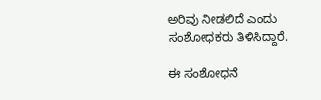ಅರಿವು ನೀಡಲಿದೆ ಎಂದು ಸಂಶೋಧಕರು ತಿಳಿಸಿದ್ದಾರೆ.

ಈ ಸಂಶೋಧನೆ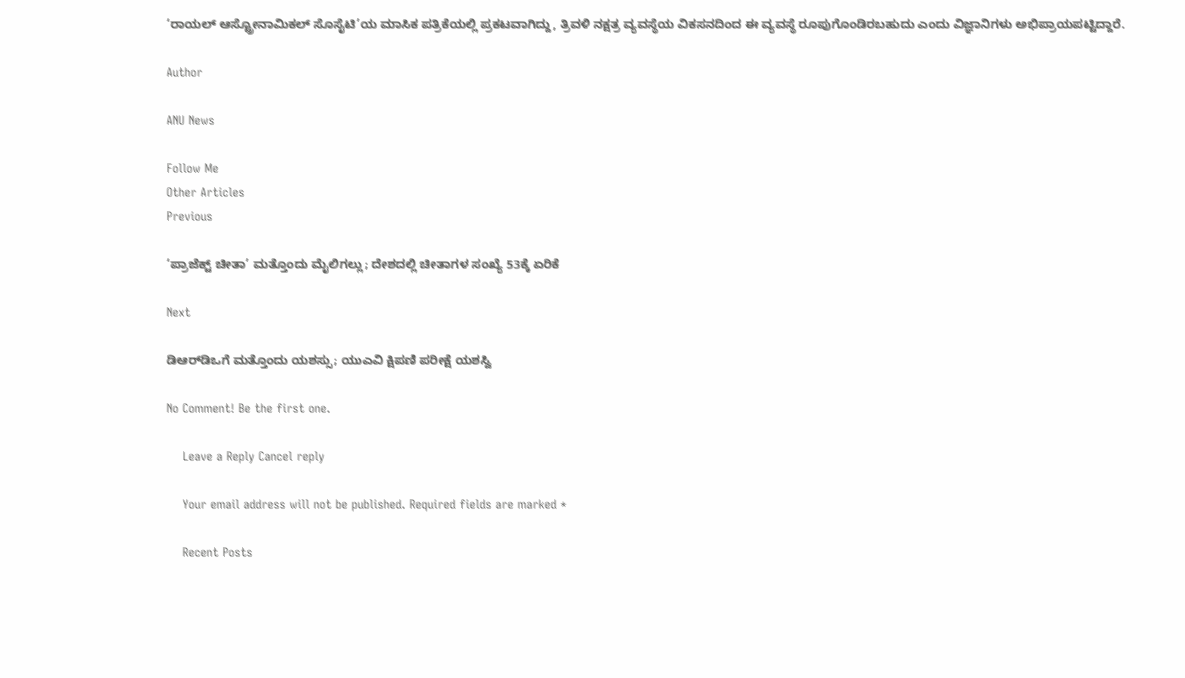‘ರಾಯಲ್ ಆಸ್ಟ್ರೋನಾಮಿಕಲ್ ಸೊಸೈಟಿ’ಯ ಮಾಸಿಕ ಪತ್ರಿಕೆಯಲ್ಲಿ ಪ್ರಕಟವಾಗಿದ್ದು, ತ್ರಿವಳಿ ನಕ್ಷತ್ರ ವ್ಯವಸ್ಥೆಯ ವಿಕಸನದಿಂದ ಈ ವ್ಯವಸ್ಥೆ ರೂಪುಗೊಂಡಿರಬಹುದು ಎಂದು ವಿಜ್ಞಾನಿಗಳು ಅಭಿಪ್ರಾಯಪಟ್ಟಿದ್ದಾರೆ.

Author

ANU News

Follow Me
Other Articles
Previous

‘ಪ್ರಾಜೆಕ್ಟ್ ಚೀತಾ’ ಮತ್ತೊಂದು ಮೈಲಿಗಲ್ಲು; ದೇಶದಲ್ಲಿ ಚೀತಾಗಳ ಸಂಖ್ಯೆ 53ಕ್ಕೆ ಏರಿಕೆ

Next

ಡಿಆರ್‌ಡಿಒಗೆ ಮತ್ತೊಂದು ಯಶಸ್ಸು; ಯುಎವಿ ಕ್ಷಿಪಣಿ ಪರೀಕ್ಷೆ ಯಶಸ್ವಿ

No Comment! Be the first one.

    Leave a Reply Cancel reply

    Your email address will not be published. Required fields are marked *

    Recent Posts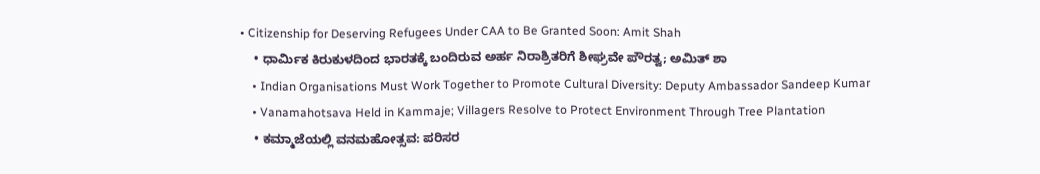• Citizenship for Deserving Refugees Under CAA to Be Granted Soon: Amit Shah
    • ಧಾರ್ಮಿಕ ಕಿರುಕುಳದಿಂದ ಭಾರತಕ್ಕೆ ಬಂದಿರುವ ಅರ್ಹ ನಿರಾಶ್ರಿತರಿಗೆ ಶೀಘ್ರವೇ ಪೌರತ್ವ; ಅಮಿತ್ ಶಾ
    • Indian Organisations Must Work Together to Promote Cultural Diversity: Deputy Ambassador Sandeep Kumar
    • Vanamahotsava Held in Kammaje; Villagers Resolve to Protect Environment Through Tree Plantation
    • ಕಮ್ಮಾಜೆಯಲ್ಲಿ ವನಮಹೋತ್ಸವ: ಪರಿಸರ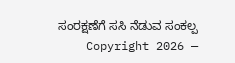ಸಂರಕ್ಷಣೆಗೆ ಸಸಿ ನೆಡುವ ಸಂಕಲ್ಪ
    Copyright 2026 —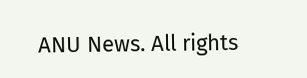ANU News. All rights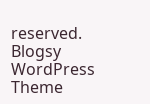reserved. Blogsy WordPress Theme